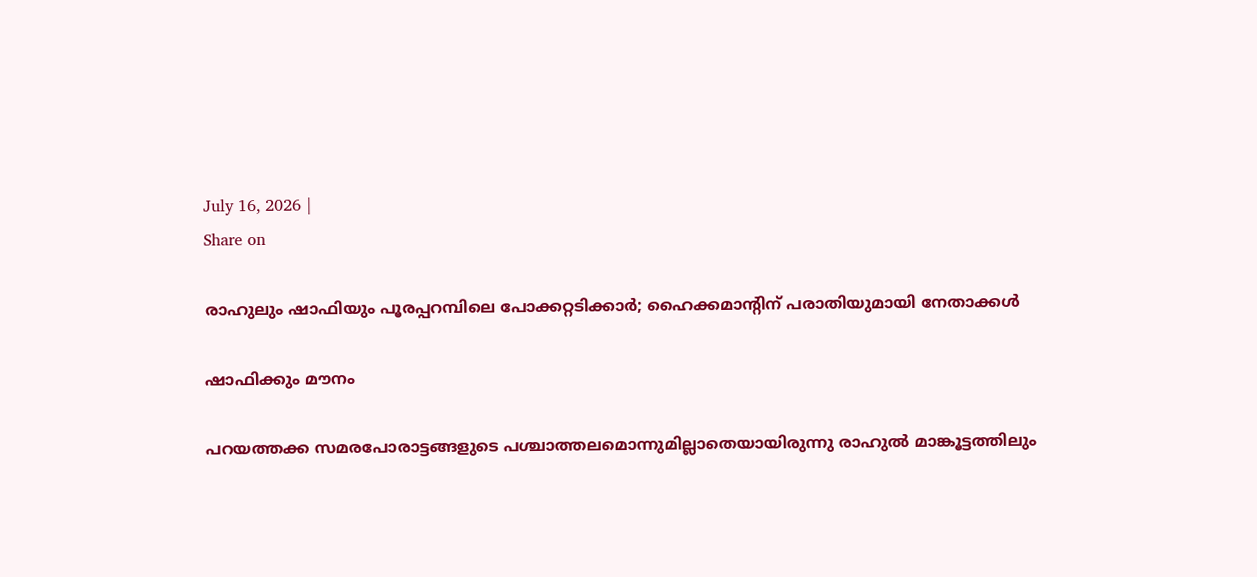July 16, 2026 |
Share on

രാഹുലും ഷാഫിയും പൂരപ്പറമ്പിലെ പോക്കറ്റടിക്കാര്‍; ഹൈക്കമാന്റിന് പരാതിയുമായി നേതാക്കള്‍

ഷാഫിക്കും മൗനം

പറയത്തക്ക സമരപോരാട്ടങ്ങളുടെ പശ്ചാത്തലമൊന്നുമില്ലാതെയായിരുന്നു രാഹുല്‍ മാങ്കൂട്ടത്തിലും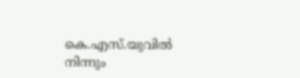കെ.എസ്.യുവില്‍ നിന്നും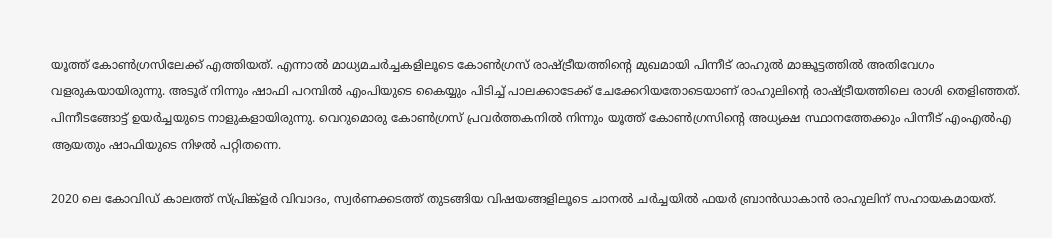യൂത്ത് കോണ്‍ഗ്രസിലേക്ക് എത്തിയത്. എന്നാല്‍ മാധ്യമചര്‍ച്ചകളിലൂടെ കോണ്‍ഗ്രസ് രാഷ്ട്രീയത്തിന്റെ മുഖമായി പിന്നീട് രാഹുല്‍ മാങ്കൂട്ടത്തില്‍ അതിവേഗം വളരുകയായിരുന്നു. അടൂര് നിന്നും ഷാഫി പറമ്പില്‍ എംപിയുടെ കൈയ്യും പിടിച്ച് പാലക്കാടേക്ക് ചേക്കേറിയതോടെയാണ് രാഹുലിന്റെ രാഷ്ട്രീയത്തിലെ രാശി തെളിഞ്ഞത്. പിന്നീടങ്ങോട്ട് ഉയര്‍ച്ചയുടെ നാളുകളായിരുന്നു. വെറുമൊരു കോണ്‍ഗ്രസ് പ്രവര്‍ത്തകനില്‍ നിന്നും യൂത്ത് കോണ്‍ഗ്രസിന്റെ അധ്യക്ഷ സ്ഥാനത്തേക്കും പിന്നീട് എംഎല്‍എ ആയതും ഷാഫിയുടെ നിഴല്‍ പറ്റിതന്നെ.

2020 ലെ കോവിഡ് കാലത്ത് സ്പ്രിങ്ക്‌ളര്‍ വിവാദം, സ്വര്‍ണക്കടത്ത് തുടങ്ങിയ വിഷയങ്ങളിലൂടെ ചാനല്‍ ചര്‍ച്ചയില്‍ ഫയര്‍ ബ്രാന്‍ഡാകാന്‍ രാഹുലിന് സഹായകമായത്.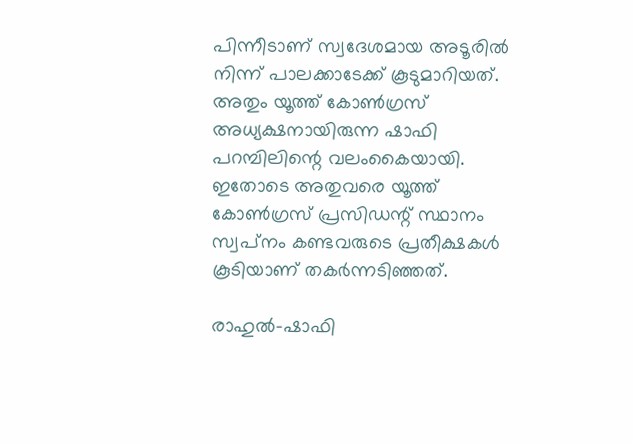പിന്നീടാണ് സ്വദേശമായ അടൂരില്‍ നിന്ന് പാലക്കാടേക്ക് കൂടുമാറിയത്. അതും യൂത്ത് കോണ്‍ഗ്രസ് അധ്യക്ഷനായിരുന്ന ഷാഫി പറമ്പിലിന്റെ വലംകൈയായി. ഇതോടെ അതുവരെ യൂത്ത് കോണ്‍ഗ്രസ് പ്രസിഡന്റ് സ്ഥാനം സ്വപ്‌നം കണ്ടവരുടെ പ്രതീക്ഷകള്‍ കൂടിയാണ് തകര്‍ന്നടിഞ്ഞത്.

രാഹുല്‍-ഷാഫി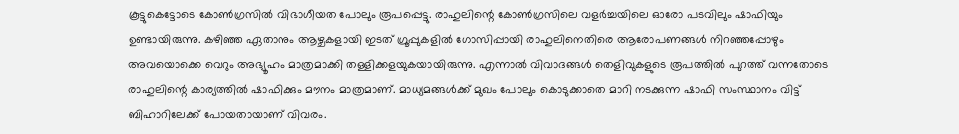കൂട്ടുകെട്ടോടെ കോണ്‍ഗ്രസില്‍ വിഭാഗീയത പോലും രൂപപ്പെട്ടു. രാഹുലിന്റെ കോണ്‍ഗ്രസിലെ വളര്‍ച്ചയിലെ ഓരോ പടവിലും ഷാഫിയും ഉണ്ടായിരുന്നു. കഴിഞ്ഞ ഏതാനും ആഴ്ചകളായി ഇടത് ഗ്രൂപ്പുകളില്‍ ഗോസിപ്പായി രാഹുലിനെതിരെ ആരോപണങ്ങള്‍ നിറഞ്ഞപ്പോഴും അവയൊക്കെ വെറും അഭ്യൂഹം മാത്രമാക്കി തള്ളിക്കളയുകയായിരുന്നു. എന്നാല്‍ വിവാദങ്ങള്‍ തെളിവുകളുടെ രൂപത്തില്‍ പുറത്ത് വന്നതോടെ രാഹുലിന്റെ കാര്യത്തില്‍ ഷാഫിക്കും മൗനം മാത്രമാണ്. മാധ്യമങ്ങള്‍ക്ക് മുഖം പോലും കൊടുക്കാതെ മാറി നടക്കുന്ന ഷാഫി സംസ്ഥാനം വിട്ട് ബിഹാറിലേക്ക് പോയതായാണ് വിവരം.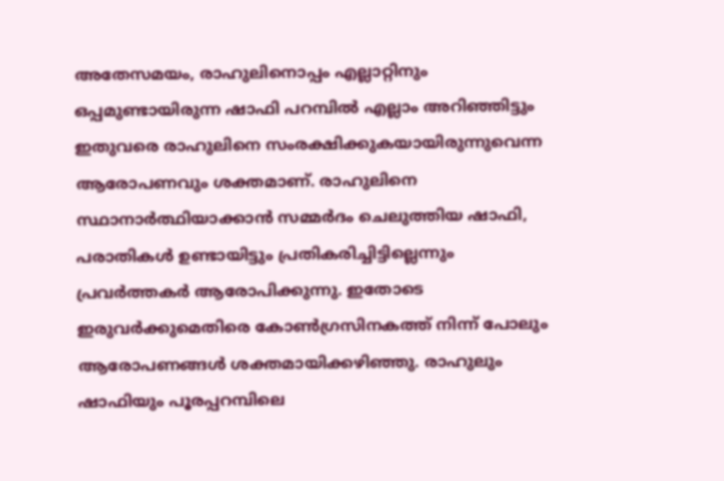അതേസമയം, രാഹുലിനൊപ്പം എല്ലാറ്റിനും ഒപ്പമുണ്ടായിരുന്ന ഷാഫി പറമ്പില്‍ എല്ലാം അറിഞ്ഞിട്ടും ഇതുവരെ രാഹുലിനെ സംരക്ഷിക്കുകയായിരുന്നുവെന്ന ആരോപണവും ശക്തമാണ്. രാഹുലിനെ സ്ഥാനാര്‍ത്ഥിയാക്കാന്‍ സമ്മര്‍ദം ചെലുത്തിയ ഷാഫി, പരാതികള്‍ ഉണ്ടായിട്ടും പ്രതികരിച്ചിട്ടില്ലെന്നും പ്രവര്‍ത്തകര്‍ ആരോപിക്കുന്നു. ഇതോടെ ഇരുവര്‍ക്കുമെതിരെ കോണ്‍ഗ്രസിനകത്ത് നിന്ന് പോലും ആരോപണങ്ങള്‍ ശക്തമായിക്കഴിഞ്ഞു. രാഹുലും ഷാഫിയും പൂരപ്പറമ്പിലെ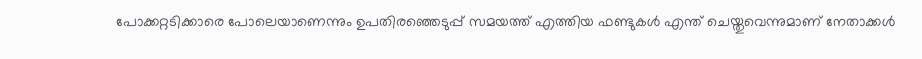പോക്കറ്റടിക്കാരെ പോലെയാണെന്നും ഉപതിരഞ്ഞെടുപ്പ് സമയത്ത് എത്തിയ ഫണ്ടുകള്‍ എന്ത് ചെയ്തുവെന്നുമാണ് നേതാക്കള്‍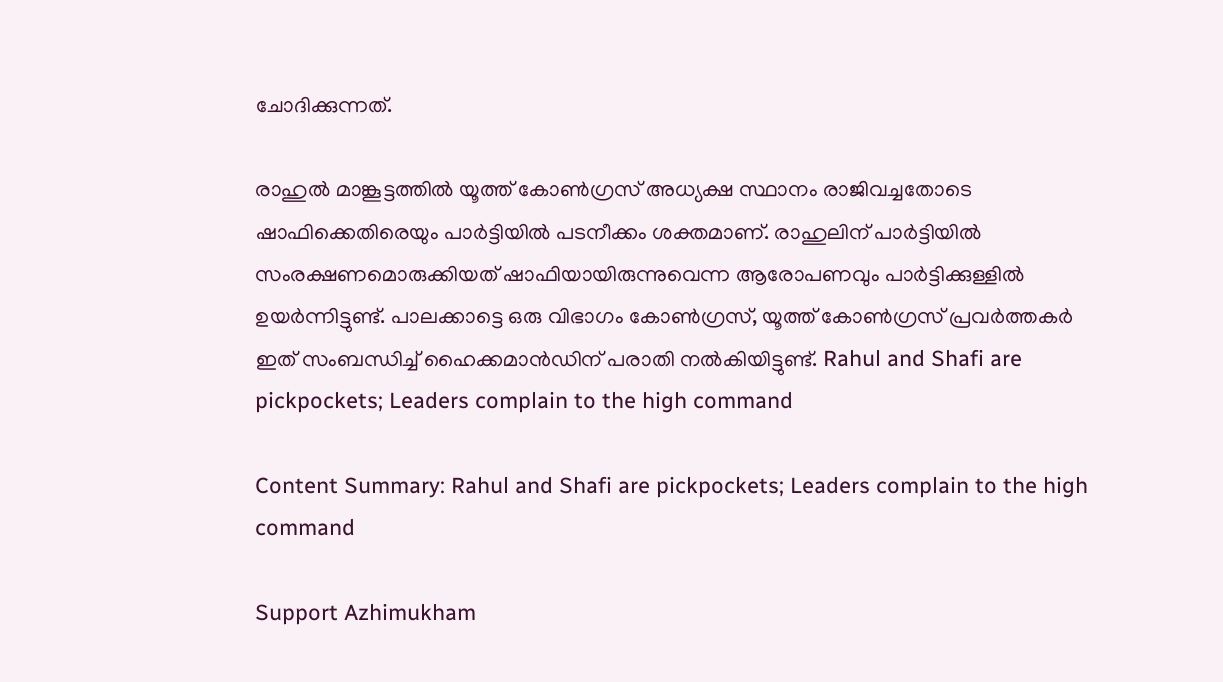ചോദിക്കുന്നത്.

രാഹുല്‍ മാങ്കൂട്ടത്തില്‍ യൂത്ത് കോണ്‍ഗ്രസ് അധ്യക്ഷ സ്ഥാനം രാജിവച്ചതോടെ ഷാഫിക്കെതിരെയും പാര്‍ട്ടിയില്‍ പടനീക്കം ശക്തമാണ്. രാഹുലിന് പാര്‍ട്ടിയില്‍ സംരക്ഷണമൊരുക്കിയത് ഷാഫിയായിരുന്നുവെന്ന ആരോപണവും പാര്‍ട്ടിക്കുള്ളില്‍ ഉയര്‍ന്നിട്ടുണ്ട്. പാലക്കാട്ടെ ഒരു വിഭാഗം കോണ്‍ഗ്രസ്, യൂത്ത് കോണ്‍ഗ്രസ് പ്രവര്‍ത്തകര്‍ ഇത് സംബന്ധിച്ച് ഹൈക്കമാന്‍ഡിന് പരാതി നല്‍കിയിട്ടുണ്ട്. Rahul and Shafi are pickpockets; Leaders complain to the high command

Content Summary: Rahul and Shafi are pickpockets; Leaders complain to the high command

Support Azhimukham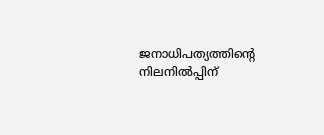ജനാധിപത്യത്തിന്റെ നിലനിൽപ്പിന്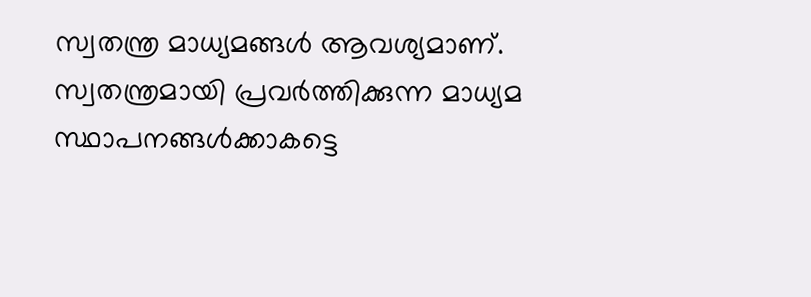സ്വതന്ത്ര മാധ്യമങ്ങൾ ആവശ്യമാണ്. സ്വതന്ത്രമായി പ്രവർത്തിക്കുന്ന മാധ്യമ സ്ഥാപനങ്ങൾക്കാകട്ടെ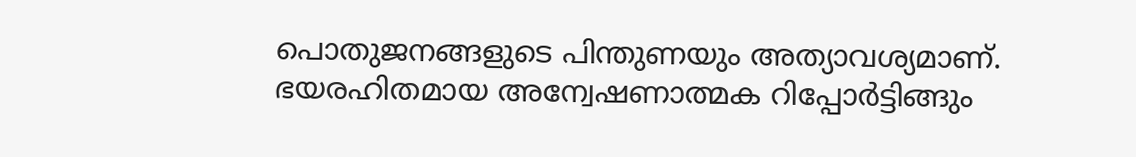പൊതുജനങ്ങളുടെ പിന്തുണയും അത്യാവശ്യമാണ്. ഭയരഹിതമായ അന്വേഷണാത്മക റിപ്പോർട്ടിങ്ങും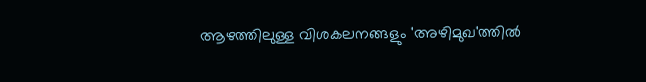ആഴത്തിലുള്ള വിശകലനങ്ങളും 'അഴിമുഖ'ത്തിൽ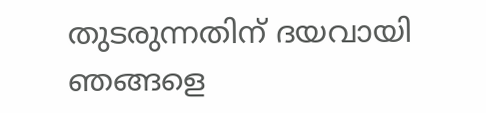തുടരുന്നതിന് ദയവായി ഞങ്ങളെ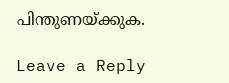പിന്തുണയ്ക്കുക.

Leave a Reply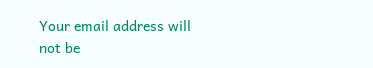Your email address will not be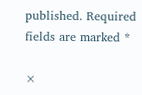published. Required fields are marked *

×